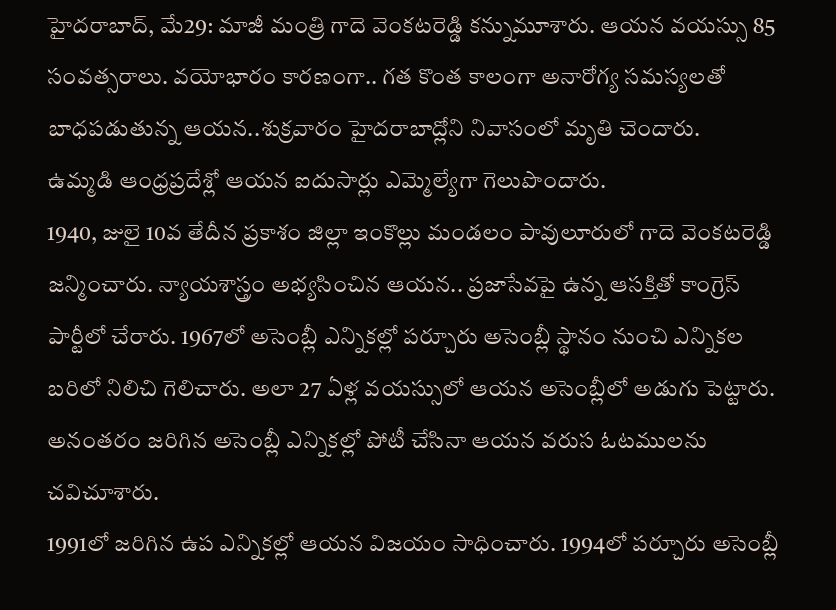హైదరాబాద్, మే29: మాజీ మంత్రి గాదె వెంకటరెడ్డి కన్నుమూశారు. ఆయన వయస్సు 85 సంవత్సరాలు. వయోభారం కారణంగా.. గత కొంత కాలంగా అనారోగ్య సమస్యలతో బాధపడుతున్న ఆయన..శుక్రవారం హైదరాబాద్లోని నివాసంలో మృతి చెందారు.
ఉమ్మడి ఆంధ్రప్రదేశ్లో ఆయన ఐదుసార్లు ఎమ్మెల్యేగా గెలుపొందారు.
1940, జులై 10వ తేదీన ప్రకాశం జిల్లా ఇంకొల్లు మండలం పావులూరులో గాదె వెంకటరెడ్డి జన్మించారు. న్యాయశాస్త్రం అభ్యసించిన ఆయన.. ప్రజాసేవపై ఉన్న ఆసక్తితో కాంగ్రెస్ పార్టీలో చేరారు. 1967లో అసెంబ్లీ ఎన్నికల్లో పర్చూరు అసెంబ్లీ స్థానం నుంచి ఎన్నికల బరిలో నిలిచి గెలిచారు. అలా 27 ఏళ్ల వయస్సులో ఆయన అసెంబ్లీలో అడుగు పెట్టారు. అనంతరం జరిగిన అసెంబ్లీ ఎన్నికల్లో పోటీ చేసినా ఆయన వరుస ఓటములను చవిచూశారు.
1991లో జరిగిన ఉప ఎన్నికల్లో ఆయన విజయం సాధించారు. 1994లో పర్చూరు అసెంబ్లీ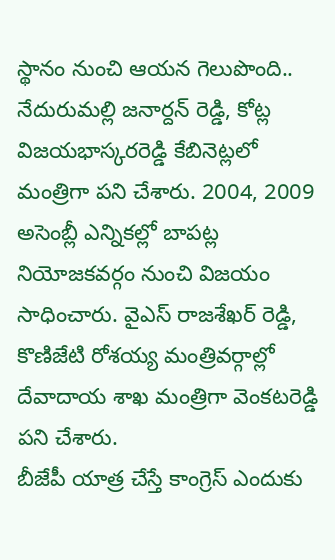స్థానం నుంచి ఆయన గెలుపొంది.. నేదురుమల్లి జనార్దన్ రెడ్డి, కోట్ల విజయభాస్కరరెడ్డి కేబినెట్లలో మంత్రిగా పని చేశారు. 2004, 2009 అసెంబ్లీ ఎన్నికల్లో బాపట్ల నియోజకవర్గం నుంచి విజయం సాధించారు. వైఎస్ రాజశేఖర్ రెడ్డి, కొణిజేటి రోశయ్య మంత్రివర్గాల్లో దేవాదాయ శాఖ మంత్రిగా వెంకటరెడ్డి పని చేశారు.
బీజేపీ యాత్ర చేస్తే కాంగ్రెస్ ఎందుకు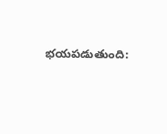భయపడుతుంది: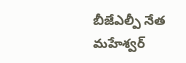బీజేఎల్పీ నేత మహేశ్వర్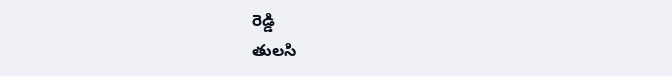రెడ్డి
తులసి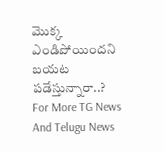మొక్క ఎండిపోయిందని బయట పడేస్తున్నారా..?
For More TG News And Telugu News